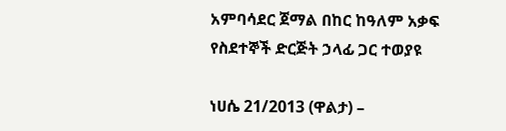አምባሳደር ጀማል በከር ከዓለም አቃፍ የስደተኞች ድርጅት ኃላፊ ጋር ተወያዩ

ነሀሴ 21/2013 (ዋልታ) –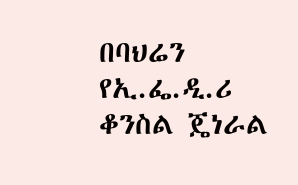በባህሬን የኢ.ፌ.ዲ.ሪ ቆንስል ጄነራል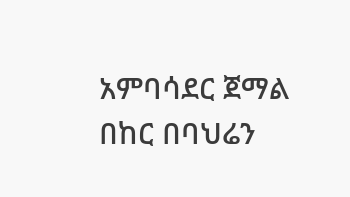አምባሳደር ጀማል በከር በባህሬን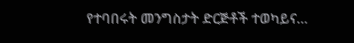የተባበሩት መንግስታት ድርጅቶች ተወካይና…